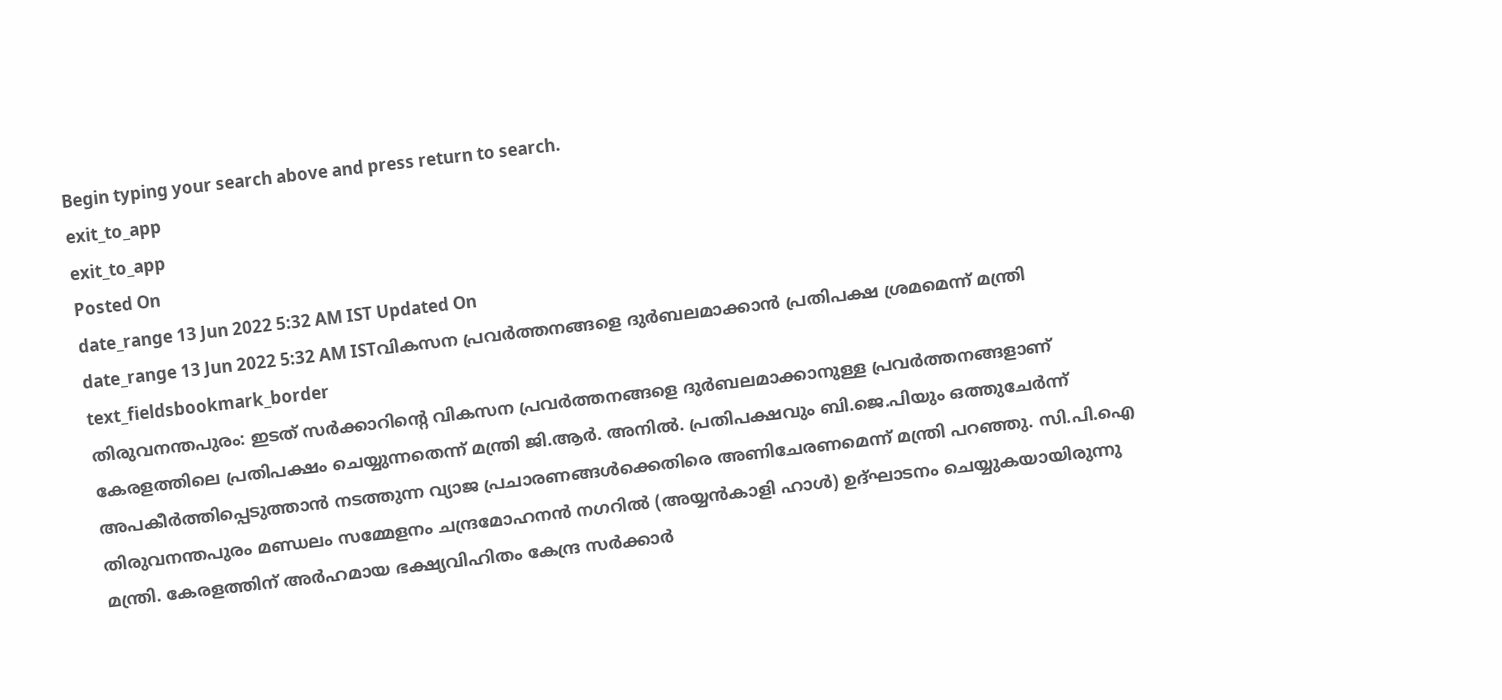Begin typing your search above and press return to search.
exit_to_app
exit_to_app
Posted On
date_range 13 Jun 2022 5:32 AM IST Updated On
date_range 13 Jun 2022 5:32 AM ISTവികസന പ്രവർത്തനങ്ങളെ ദുർബലമാക്കാൻ പ്രതിപക്ഷ ശ്രമമെന്ന് മന്ത്രി
text_fieldsbookmark_border
തിരുവനന്തപുരം: ഇടത് സർക്കാറിന്റെ വികസന പ്രവർത്തനങ്ങളെ ദുർബലമാക്കാനുള്ള പ്രവർത്തനങ്ങളാണ് കേരളത്തിലെ പ്രതിപക്ഷം ചെയ്യുന്നതെന്ന് മന്ത്രി ജി.ആർ. അനിൽ. പ്രതിപക്ഷവും ബി.ജെ.പിയും ഒത്തുചേർന്ന് അപകീർത്തിപ്പെടുത്താൻ നടത്തുന്ന വ്യാജ പ്രചാരണങ്ങൾക്കെതിരെ അണിചേരണമെന്ന് മന്ത്രി പറഞ്ഞു. സി.പി.ഐ തിരുവനന്തപുരം മണ്ഡലം സമ്മേളനം ചന്ദ്രമോഹനൻ നഗറിൽ (അയ്യൻകാളി ഹാൾ) ഉദ്ഘാടനം ചെയ്യുകയായിരുന്നു മന്ത്രി. കേരളത്തിന് അർഹമായ ഭക്ഷ്യവിഹിതം കേന്ദ്ര സർക്കാർ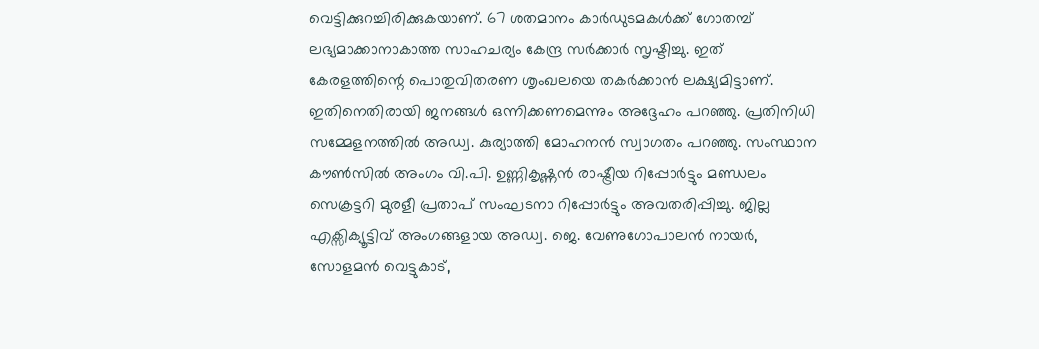വെട്ടിക്കുറച്ചിരിക്കുകയാണ്. 67 ശതമാനം കാർഡുടമകൾക്ക് ഗോതമ്പ് ലഭ്യമാക്കാനാകാത്ത സാഹചര്യം കേന്ദ്ര സർക്കാർ സൃഷ്ടിച്ചു. ഇത് കേരളത്തിന്റെ പൊതുവിതരണ ശൃംഖലയെ തകർക്കാൻ ലക്ഷ്യമിട്ടാണ്. ഇതിനെതിരായി ജനങ്ങൾ ഒന്നിക്കണമെന്നും അദ്ദേഹം പറഞ്ഞു. പ്രതിനിധി സമ്മേളനത്തിൽ അഡ്വ. കുര്യാത്തി മോഹനൻ സ്വാഗതം പറഞ്ഞു. സംസ്ഥാന കൗൺസിൽ അംഗം വി.പി. ഉണ്ണികൃഷ്ണൻ രാഷ്ട്രീയ റിപ്പോർട്ടും മണ്ഡലം സെക്രട്ടറി മുരളീ പ്രതാപ് സംഘടനാ റിപ്പോർട്ടും അവതരിപ്പിച്ചു. ജില്ല എക്സിക്യൂട്ടിവ് അംഗങ്ങളായ അഡ്വ. ജെ. വേണുഗോപാലൻ നായർ, സോളമൻ വെട്ടുകാട്,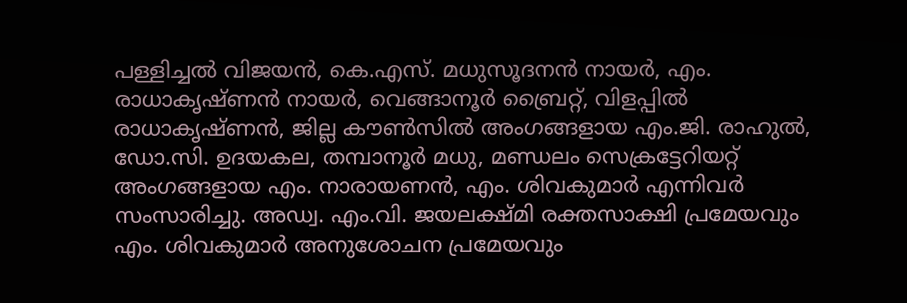പള്ളിച്ചൽ വിജയൻ, കെ.എസ്. മധുസൂദനൻ നായർ, എം. രാധാകൃഷ്ണൻ നായർ, വെങ്ങാനൂർ ബ്രൈറ്റ്, വിളപ്പിൽ രാധാകൃഷ്ണൻ, ജില്ല കൗൺസിൽ അംഗങ്ങളായ എം.ജി. രാഹുൽ, ഡോ.സി. ഉദയകല, തമ്പാനൂർ മധു, മണ്ഡലം സെക്രട്ടേറിയറ്റ് അംഗങ്ങളായ എം. നാരായണൻ, എം. ശിവകുമാർ എന്നിവർ സംസാരിച്ചു. അഡ്വ. എം.വി. ജയലക്ഷ്മി രക്തസാക്ഷി പ്രമേയവും എം. ശിവകുമാർ അനുശോചന പ്രമേയവും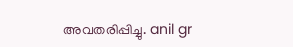അവതരിപ്പിച്ചു. anil gr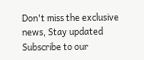Don't miss the exclusive news, Stay updated
Subscribe to our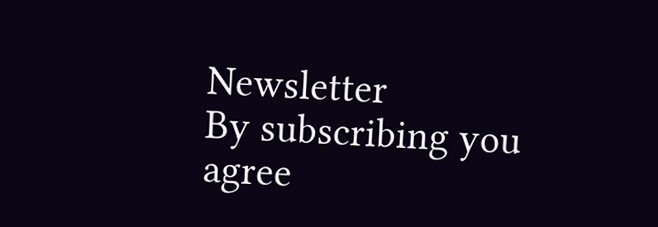Newsletter
By subscribing you agree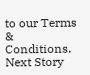to our Terms & Conditions.
Next Story